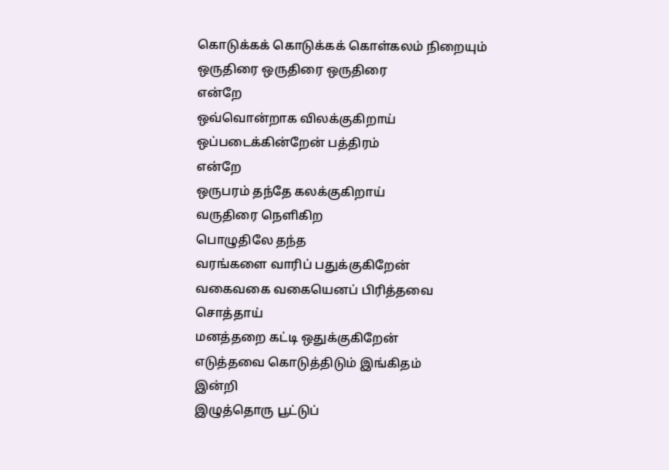கொடுக்கக் கொடுக்கக் கொள்கலம் நிறையும்
ஒருதிரை ஒருதிரை ஒருதிரை
என்றே
ஒவ்வொன்றாக விலக்குகிறாய்
ஒப்படைக்கின்றேன் பத்திரம்
என்றே
ஒருபரம் தந்தே கலக்குகிறாய்
வருதிரை நெளிகிற
பொழுதிலே தந்த
வரங்களை வாரிப் பதுக்குகிறேன்
வகைவகை வகையெனப் பிரித்தவை
சொத்தாய்
மனத்தறை கட்டி ஒதுக்குகிறேன்
எடுத்தவை கொடுத்திடும் இங்கிதம்
இன்றி
இழுத்தொரு பூட்டுப்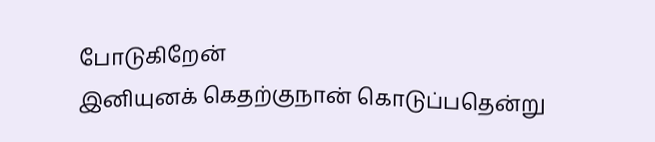போடுகிறேன்
இனியுனக் கெதற்குநான் கொடுப்பதென்று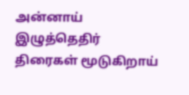அன்னாய்
இழுத்தெதிர் திரைகள் மூடுகிறாய்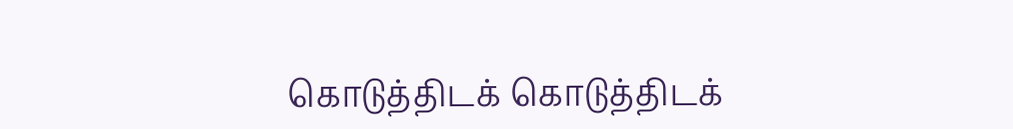கொடுத்திடக் கொடுத்திடக்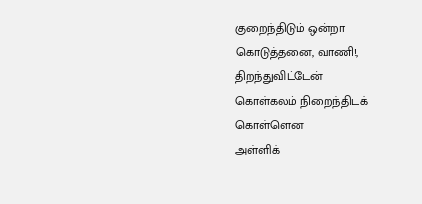குறைந்திடும் ஒன்றா
கொடுத்தனை, வாணி!, திறந்துவிட்டேன்
கொள்கலம் நிறைந்திடக் கொள்ளென
அள்ளிக்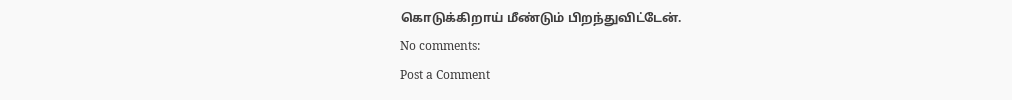கொடுக்கிறாய் மீண்டும் பிறந்துவிட்டேன்.
No comments:
Post a Comment